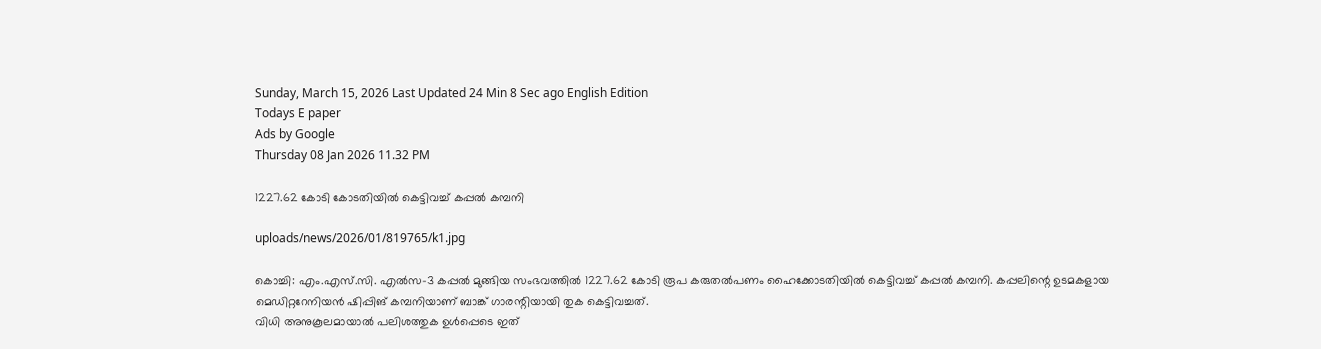Sunday, March 15, 2026 Last Updated 24 Min 8 Sec ago English Edition
Todays E paper
Ads by Google
Thursday 08 Jan 2026 11.32 PM

1227.62 കോടി കോടതിയില്‍ കെട്ടിവച്ച്‌ കപ്പല്‍ കമ്പനി

uploads/news/2026/01/819765/k1.jpg

കൊച്ചി: എം.എസ്‌.സി. എല്‍സ-3 കപ്പല്‍ മുങ്ങിയ സംഭവത്തില്‍ 1227.62 കോടി രൂപ കരുതല്‍പണം ഹൈക്കോടതിയില്‍ കെട്ടിവച്ച്‌ കപ്പല്‍ കമ്പനി. കപ്പലിന്റെ ഉടമകളായ മെഡിറ്ററേനിയന്‍ ഷിപ്പിങ്‌ കമ്പനിയാണ്‌ ബാങ്ക്‌ ഗാരന്റിയായി തുക കെട്ടിവച്ചത്‌.
വിധി അനുകൂലമായാല്‍ പലിശത്തുക ഉള്‍പ്പെടെ ഇത്‌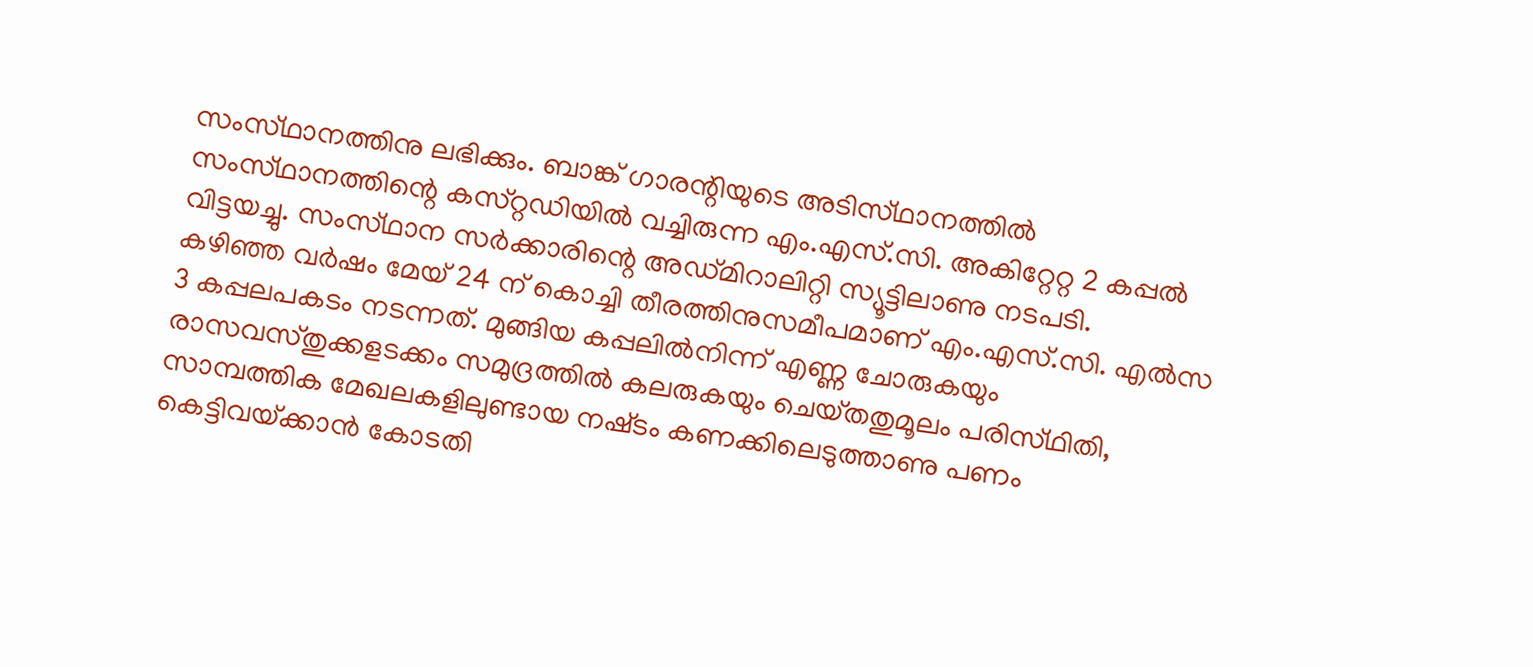സംസ്‌ഥാനത്തിനു ലഭിക്കും. ബാങ്ക്‌ ഗാരന്റിയുടെ അടിസ്‌ഥാനത്തില്‍ സംസ്‌ഥാനത്തിന്റെ കസ്‌റ്റഡിയില്‍ വച്ചിരുന്ന എം.എസ്‌.സി. അകിറ്റേറ്റ 2 കപ്പല്‍ വിട്ടയച്ചു. സംസ്‌ഥാന സര്‍ക്കാരിന്റെ അഡ്‌മിറാലിറ്റി സ്യൂട്ടിലാണു നടപടി.
കഴിഞ്ഞ വര്‍ഷം മേയ്‌ 24 ന്‌ കൊച്ചി തീരത്തിനുസമീപമാണ്‌ എം.എസ്‌.സി. എല്‍സ 3 കപ്പലപകടം നടന്നത്‌. മുങ്ങിയ കപ്പലില്‍നിന്ന്‌ എണ്ണ ചോരുകയും രാസവസ്‌തുക്കളടക്കം സമുദ്രത്തില്‍ കലരുകയും ചെയ്‌തതുമൂലം പരിസ്‌ഥിതി, സാമ്പത്തിക മേഖലകളിലുണ്ടായ നഷ്‌ടം കണക്കിലെടുത്താണു പണം കെട്ടിവയ്‌ക്കാന്‍ കോടതി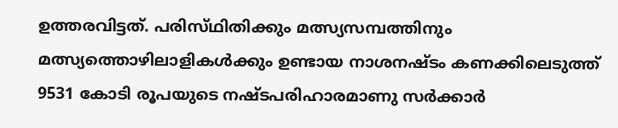ഉത്തരവിട്ടത്‌. പരിസ്‌ഥിതിക്കും മത്സ്യസമ്പത്തിനും മത്സ്യത്തൊഴിലാളികള്‍ക്കും ഉണ്ടായ നാശനഷ്‌ടം കണക്കിലെടുത്ത്‌ 9531 കോടി രൂപയുടെ നഷ്‌ടപരിഹാരമാണു സര്‍ക്കാര്‍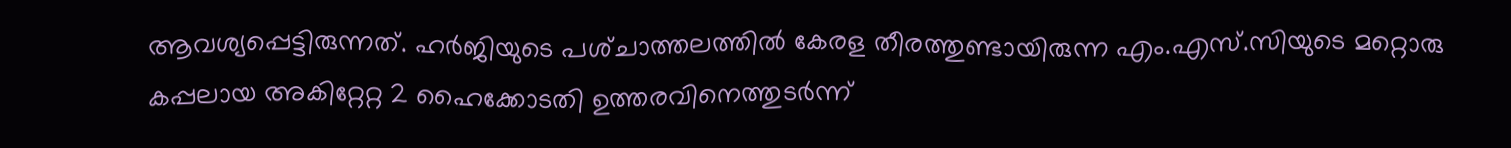ആവശ്യപ്പെട്ടിരുന്നത്‌. ഹര്‍ജിയുടെ പശ്‌ചാത്തലത്തില്‍ കേരള തീരത്തുണ്ടായിരുന്ന എം.എസ്‌.സിയുടെ മറ്റൊരു കപ്പലായ അകിറ്റേറ്റ 2 ഹൈക്കോടതി ഉത്തരവിനെത്തുടര്‍ന്ന്‌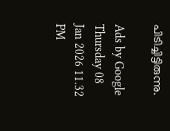പിടിച്ചിട്ടിരുന്നു.

Ads by Google
Thursday 08 Jan 2026 11.32 PM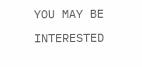YOU MAY BE INTERESTED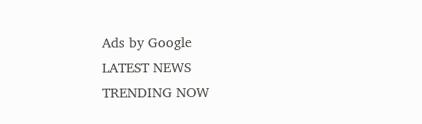Ads by Google
LATEST NEWS
TRENDING NOW